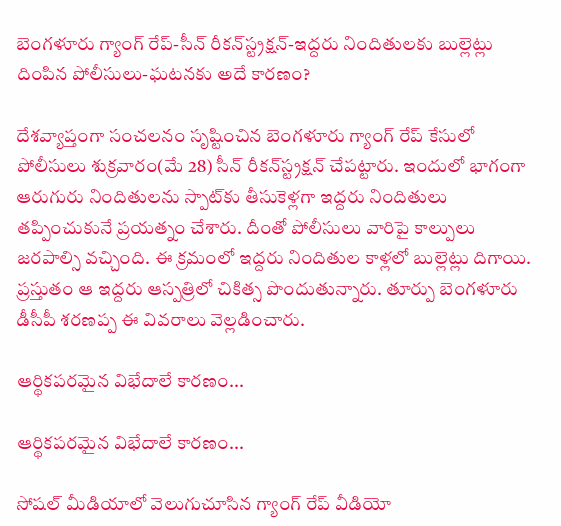బెంగళూరు గ్యాంగ్ రేప్-సీన్‌ రీకన్‌స్ట్రక్షన్-ఇద్దరు నిందితులకు బుల్లెట్లు దింపిన పోలీసులు-ఘటనకు అదే కారణం?

దేశవ్యాప్తంగా సంచలనం సృష్టించిన బెంగళూరు గ్యాంగ్ రేప్ కేసులో పోలీసులు శుక్రవారం(మే 28) సీన్ రీకన్‌స్ట్రక్షన్ చేపట్టారు. ఇందులో భాగంగా ఆరుగురు నిందితులను స్పాట్‌కు తీసుకెళ్లగా ఇద్దరు నిందితులు తప్పించుకునే ప్రయత్నం చేశారు. దీంతో పోలీసులు వారిపై కాల్పులు జరపాల్సి వచ్చింది. ఈ క్రమంలో ఇద్దరు నిందితుల కాళ్లలో బుల్లెట్లు దిగాయి. ప్రస్తుతం ఆ ఇద్దరు ఆస్పత్రిలో చికిత్స పొందుతున్నారు. తూర్పు బెంగళూరు డీసీపీ శరణప్ప ఈ వివరాలు వెల్లడించారు.

ఆర్థికపరమైన విభేదాలే కారణం...

ఆర్థికపరమైన విభేదాలే కారణం...

సోషల్ మీడియాలో వెలుగుచూసిన గ్యాంగ్ రేప్ వీడియో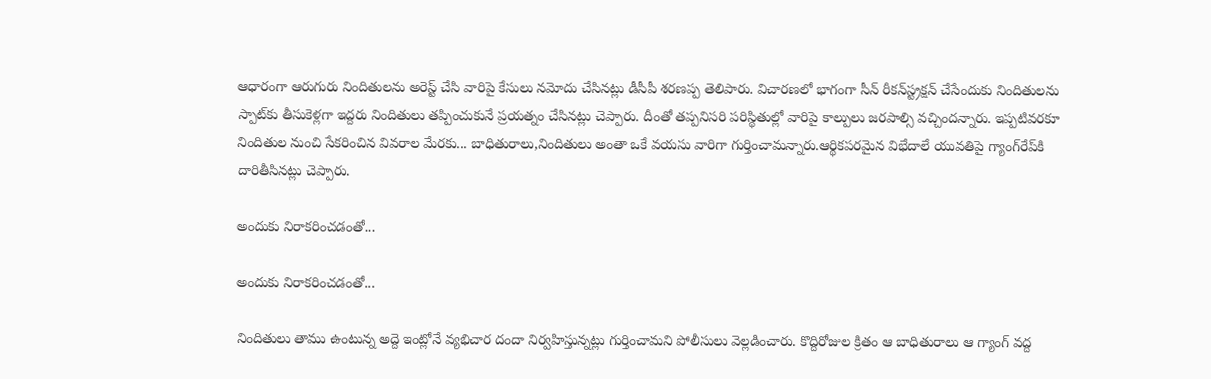ఆధారంగా ఆరుగురు నిందితులను అరెస్ట్ చేసి వారిపై కేసులు నమోదు చేసినట్లు డీసీపీ శరణప్ప తెలిపారు. విచారణలో భాగంగా సీన్ రీకన్‌స్ట్రక్షన్ చేసేందుకు నిందితులను స్పాట్‌కు తీసుకెళ్లగా ఇద్దరు నిందితులు తప్పించుకునే ప్రయత్నం చేసినట్లు చెప్పారు. దీంతో తప్పనిసరి పరిస్థితుల్లో వారిపై కాల్పులు జరపాల్సి వచ్చిందన్నారు. ఇప్పటివరకూ నిందితుల నుంచి సేకరించిన వివరాల మేరకు... బాధితురాలు,నిందితులు అంతా ఒకే వయసు వారిగా గుర్తించామన్నారు.ఆర్థికపరమైన విభేదాలే యువతిపై గ్యాంగ్‌రేప్‌కి దారితీసినట్లు చెప్పారు.

అందుకు నిరాకరించడంతో...

అందుకు నిరాకరించడంతో...

నిందితులు తాము ఉంటున్న అద్దె ఇంట్లోనే వ్యభిచార దందా నిర్వహిస్తున్నట్లు గుర్తించామని పోలీసులు వెల్లడించారు. కొద్దిరోజుల క్రితం ఆ బాధితురాలు ఆ గ్యాంగ్ వద్ద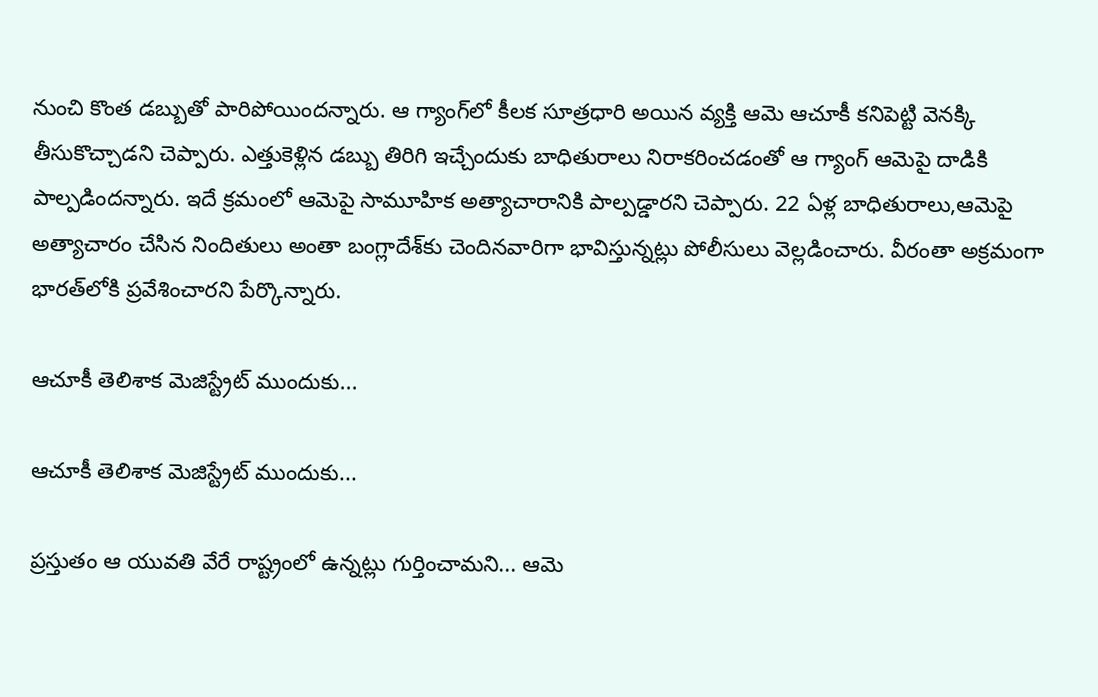నుంచి కొంత డబ్బుతో పారిపోయిందన్నారు. ఆ గ్యాంగ్‌లో కీలక సూత్రధారి అయిన వ్యక్తి ఆమె ఆచూకీ కనిపెట్టి వెనక్కి తీసుకొచ్చాడని చెప్పారు. ఎత్తుకెళ్లిన డబ్బు తిరిగి ఇచ్చేందుకు బాధితురాలు నిరాకరించడంతో ఆ గ్యాంగ్ ఆమెపై దాడికి పాల్పడిందన్నారు. ఇదే క్రమంలో ఆమెపై సామూహిక అత్యాచారానికి పాల్పడ్డారని చెప్పారు. 22 ఏళ్ల బాధితురాలు,ఆమెపై అత్యాచారం చేసిన నిందితులు అంతా బంగ్లాదేశ్‌కు చెందినవారిగా భావిస్తున్నట్లు పోలీసులు వెల్లడించారు. వీరంతా అక్రమంగా భారత్‌లోకి ప్రవేశించారని పేర్కొన్నారు.

ఆచూకీ తెలిశాక మెజిస్ట్రేట్ ముందుకు...

ఆచూకీ తెలిశాక మెజిస్ట్రేట్ ముందుకు...

ప్రస్తుతం ఆ యువతి వేరే రాష్ట్రంలో ఉన్నట్లు గుర్తించామని... ఆమె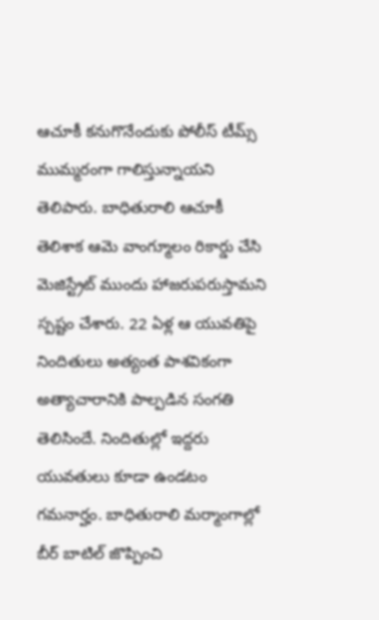ఆచూకీ కనుగొనేందుకు పోలీస్ టీమ్స్ ముమ్మరంగా గాలిస్తున్నాయని తెలిపారు. బాధితురాలి ఆచూకీ తెలిశాక ఆమె వాంగ్మూలం రికార్డు చేసి మెజిస్ట్రేట్ ముందు హాజరుపరుస్తామని స్పష్టం చేశారు. 22 ఏళ్ల ఆ యువతిపై నిందితులు అత్యంత పాశవికంగా అత్యాచారానికి పాల్పడిన సంగతి తెలిసిందే. నిందితుల్లో ఇద్దరు యువతులు కూడా ఉండటం గమనార్హం. బాధితురాలి మర్మాంగాల్లో బీర్ బాటిల్‌ జొప్పించి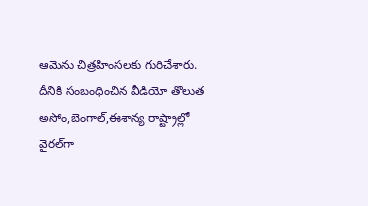ఆమెను చిత్రహింసలకు గురిచేశారు. దీనికి సంబంధించిన వీడియో తొలుత అసోం,బెంగాల్,ఈశాన్య రాష్ట్రాల్లో వైరల్‌గా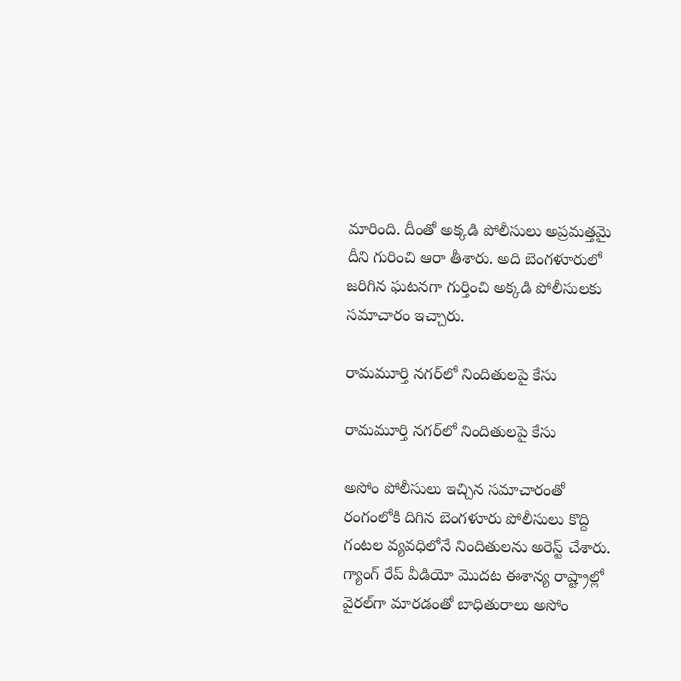మారింది. దీంతో అక్కడి పోలీసులు అప్రమత్తమై దీని గురించి ఆరా తీశారు. అది బెంగళూరులో జరిగిన ఘటనగా గుర్తించి అక్కడి పోలీసులకు సమాచారం ఇచ్చారు.

రామమూర్తి నగర్‌లో నిందితులపై కేసు

రామమూర్తి నగర్‌లో నిందితులపై కేసు

అసోం పోలీసులు ఇచ్చిన సమాచారంతో రంగంలోకి దిగిన బెంగళూరు పోలీసులు కొద్ది గంటల వ్యవధిలోనే నిందితులను అరెస్ట్ చేశారు. గ్యాంగ్ రేప్ వీడియో మొదట ఈశాన్య రాష్ట్రాల్లో వైరల్‌గా మారడంతో బాధితురాలు అసోం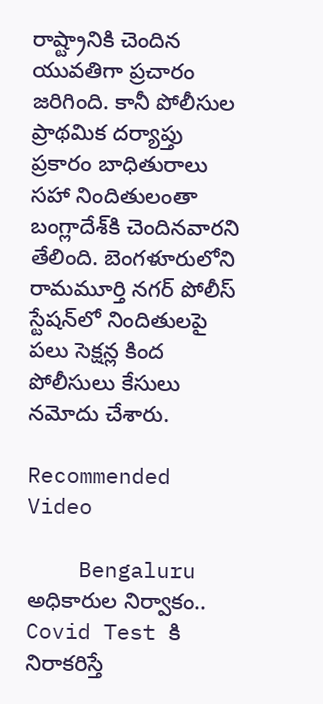రాష్ట్రానికి చెందిన యువతిగా ప్రచారం జరిగింది. కానీ పోలీసుల ప్రాథమిక దర్యాప్తు ప్రకారం బాధితురాలు సహా నిందితులంతా బంగ్లాదేశ్‌కి చెందినవారని తేలింది. బెంగళూరులోని రామమూర్తి నగర్ పోలీస్ స్టేషన్‌లో నిందితులపై పలు సెక్షన్ల కింద పోలీసులు కేసులు నమోదు చేశారు.

Recommended Video

    Bengaluru అధికారుల నిర్వాకం.. Covid Test కి నిరాకరిస్తే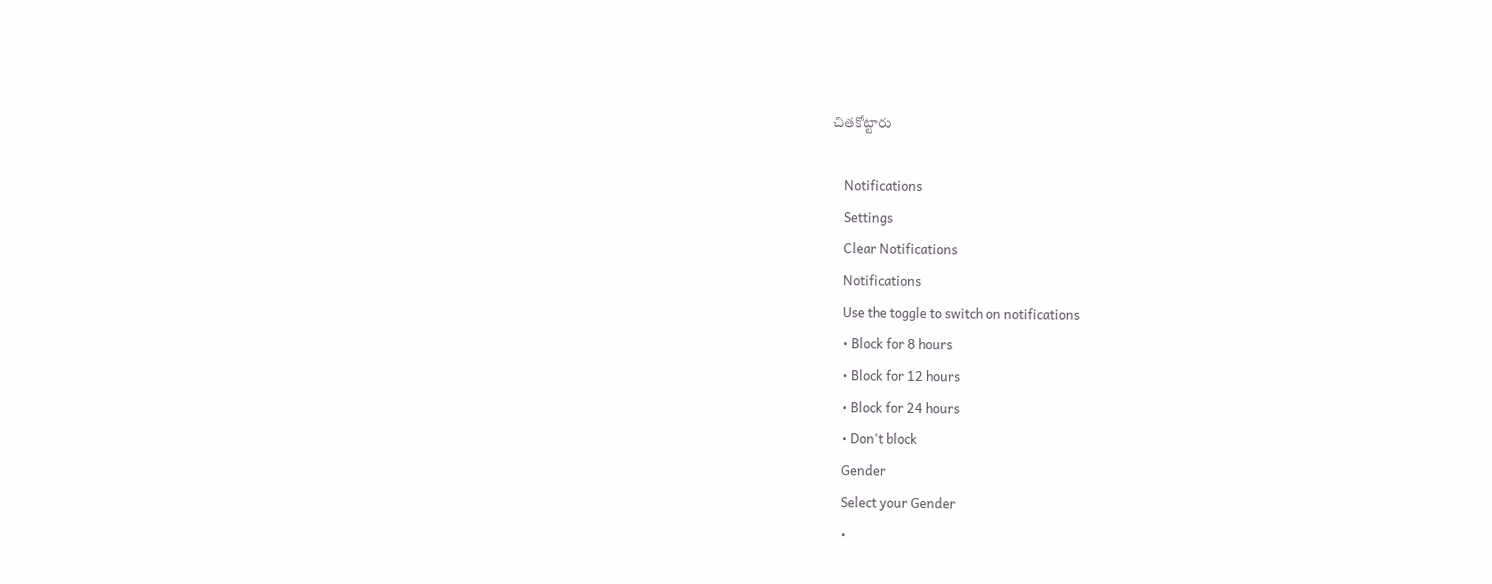చితకోట్టారు

    Notifications
    Settings
    Clear Notifications
    Notifications
    Use the toggle to switch on notifications
    • Block for 8 hours
    • Block for 12 hours
    • Block for 24 hours
    • Don't block
    Gender
    Select your Gender
    •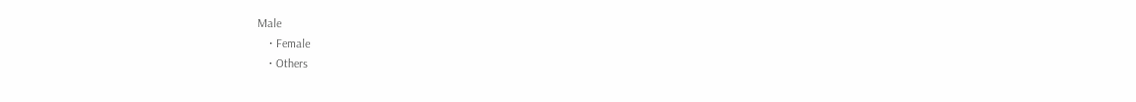Male
    • Female
    • Others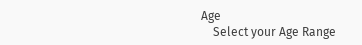Age
    Select your Age Range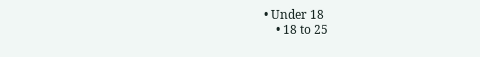• Under 18
    • 18 to 25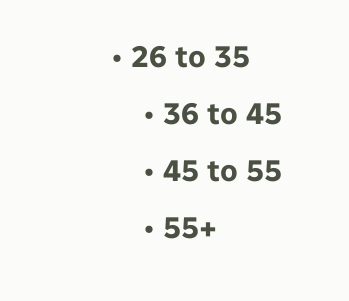• 26 to 35
    • 36 to 45
    • 45 to 55
    • 55+